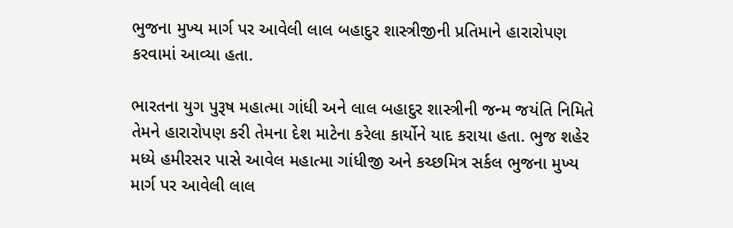ભુજના મુખ્ય માર્ગ પર આવેલી લાલ બહાદુર શાસ્ત્રીજીની પ્રતિમાને હારારોપણ કરવામાં આવ્યા હતા.

ભારતના યુગ પુરૂષ મહાત્મા ગાંધી અને લાલ બહાદુર શાસ્ત્રીની જન્મ જયંતિ નિમિતે તેમને હારારોપણ કરી તેમના દેશ માટેના કરેલા કાર્યોને યાદ કરાયા હતા. ભુજ શહેર મધ્યે હમીરસર પાસે આવેલ મહાત્મા ગાંધીજી અને કચ્છમિત્ર સર્કલ ભુજના મુખ્ય માર્ગ પર આવેલી લાલ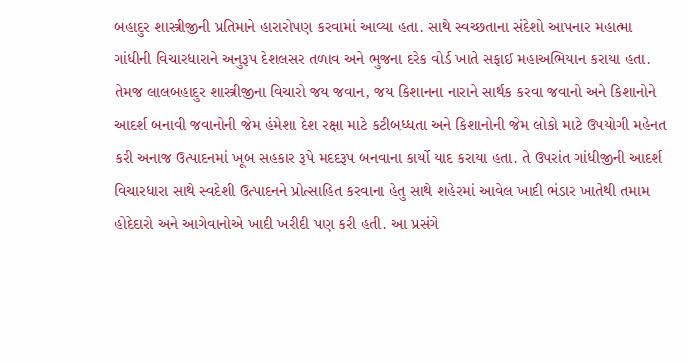બહાદુર શાસ્ત્રીજીની પ્રતિમાને હારારોપણ કરવામાં આવ્યા હતા. સાથે સ્વચ્છતાના સંદેશો આપનાર મહાત્મા ગાંધીની વિચારધારાને અનુરૂપ દેશલસર તળાવ અને ભુજના દરેક વોર્ડ ખાતે સફાઈ મહાઅભિયાન કરાયા હતા. તેમજ લાલબહાદુર શાસ્ત્રીજીના વિચારો જય જવાન, જય કિશાનના નારાને સાર્થક કરવા જવાનો અને કિશાનોને આદર્શ બનાવી જવાનોની જેમ હંમેશા દેશ રક્ષા માટે કટીબધ્ધતા અને કિશાનોની જેમ લોકો માટે ઉપયોગી મહેનત કરી અનાજ ઉત્પાદનમાં ખૂબ સહકાર રૂપે મદદરૂપ બનવાના કાર્યો યાદ કરાયા હતા. તે ઉપરાંત ગાંધીજીની આદર્શ વિચારધારા સાથે સ્વદેશી ઉત્પાદનને પ્રોત્સાહિત કરવાના હેતુ સાથે શહેરમાં આવેલ ખાદી ભંડાર ખાતેથી તમામ હોદેદારો અને આગેવાનોએ ખાદી ખરીદી પણ કરી હતી. આ પ્રસંગે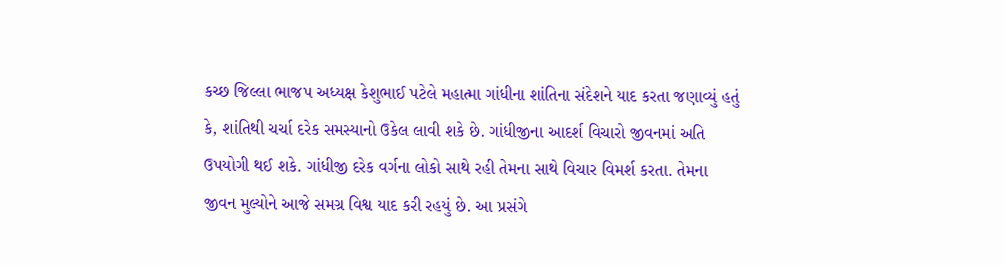કચ્છ જિલ્લા ભાજપ અધ્યક્ષ કેશુભાઈ પટેલે મહાત્મા ગાંધીના શાંતિના સંદેશને યાદ કરતા જણાવ્યું હતું કે, શાંતિથી ચર્ચા દરેક સમસ્યાનો ઉકેલ લાવી શકે છે. ગાંધીજીના આદર્શ વિચારો જીવનમાં અતિ ઉપયોગી થઈ શકે. ગાંધીજી દરેક વર્ગના લોકો સાથે રહી તેમના સાથે વિચાર વિમર્શ કરતા. તેમના જીવન મુલ્યોને આજે સમગ્ર વિશ્વ યાદ કરી રહયું છે. આ પ્રસંગે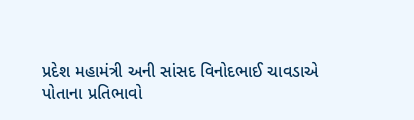પ્રદેશ મહામંત્રી અની સાંસદ વિનોદભાઈ ચાવડાએ પોતાના પ્રતિભાવો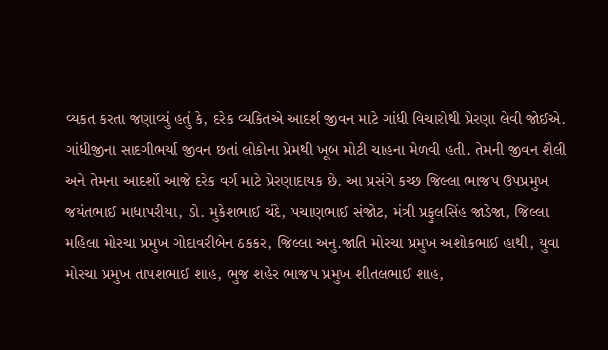વ્યકત કરતા જણાવ્યું હતું કે, દરેક વ્યકિતએ આદર્શ જીવન માટે ગાંધી વિચારોથી પ્રેરણા લેવી જોઈએ. ગાંધીજીના સાદગીભર્યા જીવન છતાં લોકોના પ્રેમથી ખૂબ મોટી ચાહના મેળવી હતી. તેમની જીવન શૈલી અને તેમના આદર્શો આજે દરેક વર્ગ માટે પ્રેરણાદાયક છે. આ પ્રસંગે કચ્છ જિલ્લા ભાજપ ઉપપ્રમુખ જયંતભાઈ માધાપરીયા, ડો. મુકેશભાઈ ચંદે, પચાણભાઈ સંજોટ, મંત્રી પ્રફુલસિંહ જાડેજા, જિલ્લા મહિલા મોરચા પ્રમુખ ગોદાવરીબેન ઠકકર, જિલ્લા અનુ.જાતિ મોરચા પ્રમુખ અશોકભાઈ હાથી, યુવા મોરચા પ્રમુખ તાપશભાઈ શાહ, ભુજ શહેર ભાજપ પ્રમુખ શીતલભાઈ શાહ,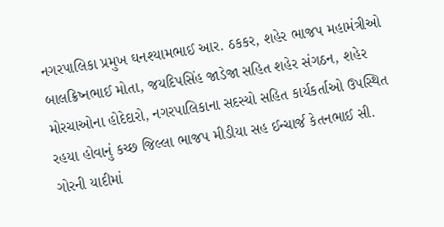નગરપાલિકા પ્રમુખ ઘનશ્યામભાઈ આર. ઠકકર, શહેર ભાજપ મહામંત્રીઓ બાલક્રિષ્નભાઈ મોતા, જયદિપસિંહ જાડેજા સહિત શહેર સંગઠન, શહેર મોરચાઓના હોદેદારો, નગરપાલિકાના સદસ્યો સહિત કાર્યકર્તાઓ ઉપસ્થિત રહયા હોવાનું કચ્છ જિલ્લા ભાજપ મીડીયા સહ ઈન્ચાર્જ કેતનભાઈ સી. ગોરની યાદીમાં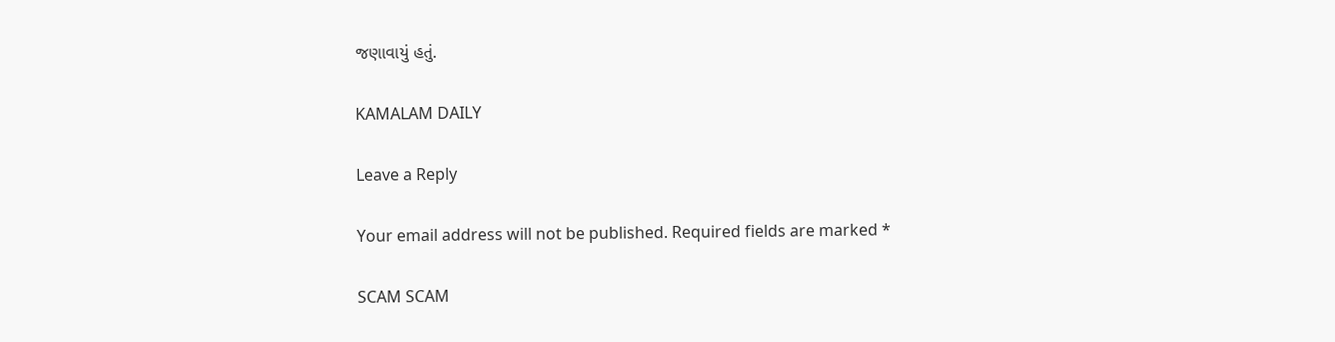જણાવાયું હતું.

KAMALAM DAILY

Leave a Reply

Your email address will not be published. Required fields are marked *

SCAM SCAM